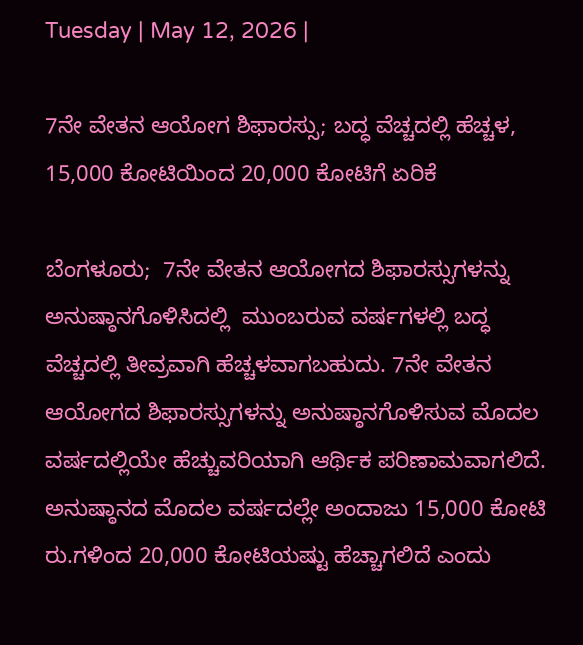Tuesday | May 12, 2026 |

7ನೇ ವೇತನ ಆಯೋಗ ಶಿಫಾರಸ್ಸು; ಬದ್ಧ ವೆಚ್ಚದಲ್ಲಿ ಹೆಚ್ಚಳ, 15,000 ಕೋಟಿಯಿಂದ 20,000 ಕೋಟಿಗೆ ಏರಿಕೆ

ಬೆಂಗಳೂರು;  7ನೇ ವೇತನ ಆಯೋಗದ ಶಿಫಾರಸ್ಸುಗಳನ್ನು ಅನುಷ್ಠಾನಗೊಳಿಸಿದಲ್ಲಿ  ಮುಂಬರುವ ವರ್ಷಗಳಲ್ಲಿ ಬದ್ಧ ವೆಚ್ಚದಲ್ಲಿ ತೀವ್ರವಾಗಿ ಹೆಚ್ಚಳವಾಗಬಹುದು. 7ನೇ ವೇತನ ಆಯೋಗದ ಶಿಫಾರಸ್ಸುಗಳನ್ನು ಅನುಷ್ಠಾನಗೊಳಿಸುವ ಮೊದಲ ವರ್ಷದಲ್ಲಿಯೇ ಹೆಚ್ಚುವರಿಯಾಗಿ ಆರ್ಥಿಕ ಪರಿಣಾಮವಾಗಲಿದೆ. ಅನುಷ್ಠಾನದ ಮೊದಲ ವರ್ಷದಲ್ಲೇ ಅಂದಾಜು 15,000 ಕೋಟಿ ರು.ಗಳಿಂದ 20,000 ಕೋಟಿಯಷ್ಟು ಹೆಚ್ಚಾಗಲಿದೆ ಎಂದು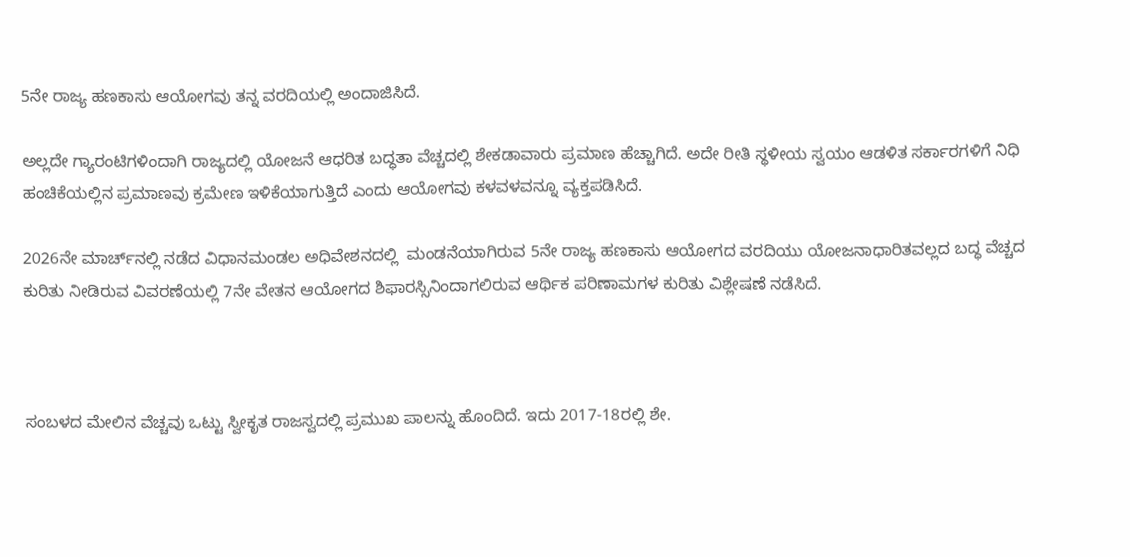5ನೇ ರಾಜ್ಯ ಹಣಕಾಸು ಆಯೋಗವು ತನ್ನ ವರದಿಯಲ್ಲಿ ಅಂದಾಜಿಸಿದೆ.

ಅಲ್ಲದೇ ಗ್ಯಾರಂಟಿಗಳಿಂದಾಗಿ ರಾಜ್ಯದಲ್ಲಿ ಯೋಜನೆ ಆಧರಿತ ಬದ್ಧತಾ ವೆಚ್ಚದಲ್ಲಿ ಶೇಕಡಾವಾರು ಪ್ರಮಾಣ ಹೆಚ್ಚಾಗಿದೆ. ಅದೇ ರೀತಿ ಸ್ಥಳೀಯ ಸ್ವಯಂ ಆಡಳಿತ ಸರ್ಕಾರಗಳಿಗೆ ನಿಧಿ ಹಂಚಿಕೆಯಲ್ಲಿನ ಪ್ರಮಾಣವು ಕ್ರಮೇಣ ಇಳಿಕೆಯಾಗುತ್ತಿದೆ ಎಂದು ಆಯೋಗವು ಕಳವಳವನ್ನೂ ವ್ಯಕ್ತಪಡಿಸಿದೆ.

2026ನೇ ಮಾರ್ಚ್‌ನಲ್ಲಿ ನಡೆದ ವಿಧಾನಮಂಡಲ ಅಧಿವೇಶನದಲ್ಲಿ  ಮಂಡನೆಯಾಗಿರುವ 5ನೇ ರಾಜ್ಯ ಹಣಕಾಸು ಆಯೋಗದ ವರದಿಯು ಯೋಜನಾಧಾರಿತವಲ್ಲದ ಬದ್ಧ ವೆಚ್ಚದ ಕುರಿತು ನೀಡಿರುವ ವಿವರಣೆಯಲ್ಲಿ 7ನೇ ವೇತನ ಆಯೋಗದ ಶಿಫಾರಸ್ಸಿನಿಂದಾಗಲಿರುವ ಆರ್ಥಿಕ ಪರಿಣಾಮಗಳ ಕುರಿತು ವಿಶ್ಲೇಷಣೆ ನಡೆಸಿದೆ.



ಸಂಬಳದ ಮೇಲಿನ ವೆಚ್ಚವು ಒಟ್ಟು ಸ್ವೀಕೃತ ರಾಜಸ್ವದಲ್ಲಿ ಪ್ರಮುಖ ಪಾಲನ್ನು ಹೊಂದಿದೆ. ಇದು 2017-18ರಲ್ಲಿ ಶೇ.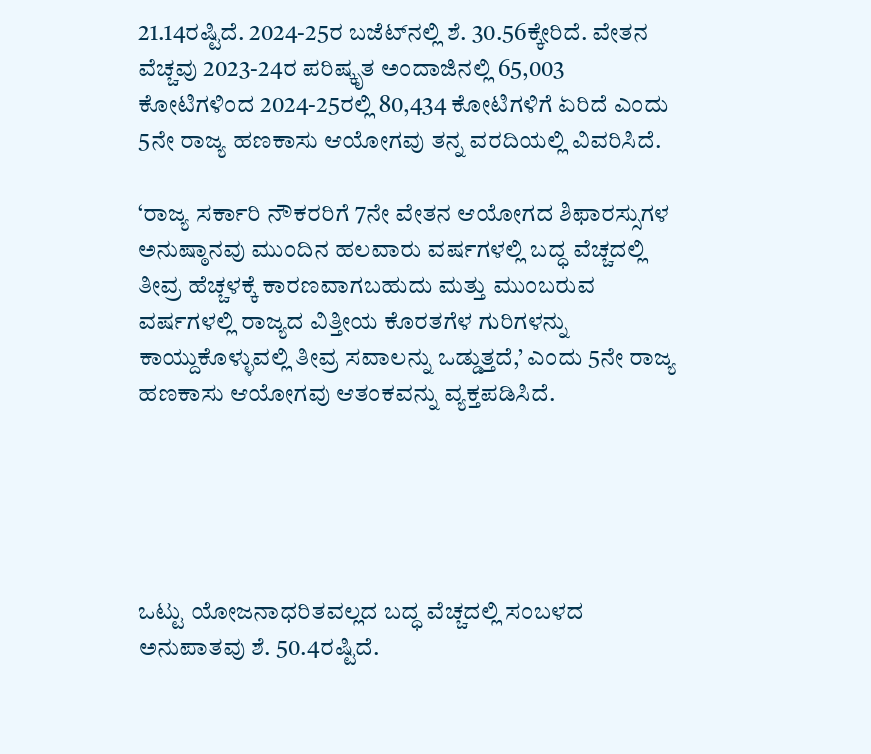21.14ರಷ್ಟಿದೆ. 2024-25ರ ಬಜೆಟ್‌ನಲ್ಲಿ ಶೆ. 30.56ಕ್ಕೇರಿದೆ. ವೇತನ ವೆಚ್ಚವು 2023-24ರ ಪರಿಷ್ಕೃತ ಅಂದಾಜಿನಲ್ಲಿ 65,003 ಕೋಟಿಗಳಿಂದ 2024-25ರಲ್ಲಿ 80,434 ಕೋಟಿಗಳಿಗೆ ಏರಿದೆ ಎಂದು 5ನೇ ರಾಜ್ಯ ಹಣಕಾಸು ಆಯೋಗವು ತನ್ನ ವರದಿಯಲ್ಲಿ ವಿವರಿಸಿದೆ.

‘ರಾಜ್ಯ ಸರ್ಕಾರಿ ನೌಕರರಿಗೆ 7ನೇ ವೇತನ ಆಯೋಗದ ಶಿಫಾರಸ್ಸುಗಳ ಅನುಷ್ಠಾನವು ಮುಂದಿನ ಹಲವಾರು ವರ್ಷಗಳಲ್ಲಿ ಬದ್ಧ ವೆಚ್ಚದಲ್ಲಿ ತೀವ್ರ ಹೆಚ್ಚಳಕ್ಕೆ ಕಾರಣವಾಗಬಹುದು ಮತ್ತು ಮುಂಬರುವ ವರ್ಷಗಳಲ್ಲಿ ರಾಜ್ಯದ ವಿತ್ತೀಯ ಕೊರತಗೆಳ ಗುರಿಗಳನ್ನು ಕಾಯ್ದುಕೊಳ್ಳುವಲ್ಲಿ ತೀವ್ರ ಸವಾಲನ್ನು ಒಡ್ಡುತ್ತದೆ,’ ಎಂದು 5ನೇ ರಾಜ್ಯ ಹಣಕಾಸು ಆಯೋಗವು ಆತಂಕವನ್ನು ವ್ಯಕ್ತಪಡಿಸಿದೆ.





ಒಟ್ಟು ಯೋಜನಾಧರಿತವಲ್ಲದ ಬದ್ಧ ವೆಚ್ಚದಲ್ಲಿ ಸಂಬಳದ ಅನುಪಾತವು ಶೆ. 50.4ರಷ್ಟಿದೆ.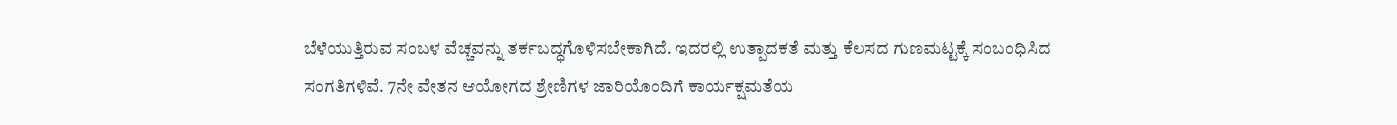ಬೆಳೆಯುತ್ತಿರುವ ಸಂಬಳ ವೆಚ್ಚವನ್ನು ತರ್ಕಬದ್ಧಗೊಳಿಸಬೇಕಾಗಿದೆ. ಇದರಲ್ಲಿ ಉತ್ಪಾದಕತೆ ಮತ್ತು ಕೆಲಸದ ಗುಣಮಟ್ಟಕ್ಕೆ ಸಂಬಂಧಿಸಿದ ಸಂಗತಿಗಳಿವೆ. 7ನೇ ವೇತನ ಆಯೋಗದ ಶ್ರೇಣಿಗಳ ಜಾರಿಯೊಂದಿಗೆ ಕಾರ್ಯಕ್ಷಮತೆಯ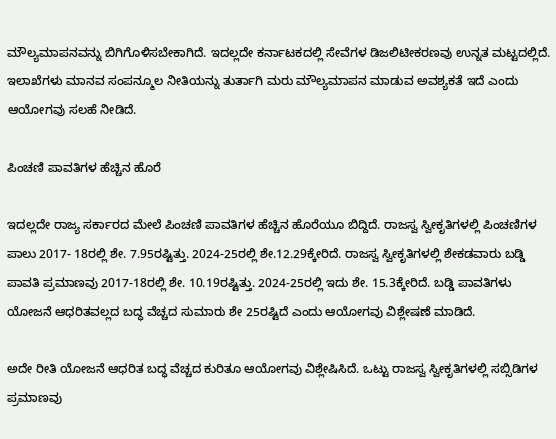ಮೌಲ್ಯಮಾಪನವನ್ನು ಬಿಗಿಗೊಳಿಸಬೇಕಾಗಿದೆ. ಇದಲ್ಲದೇ ಕರ್ನಾಟಕದಲ್ಲಿ ಸೇವೆಗಳ ಡಿಜಲಿಟೀಕರಣವು ಉನ್ನತ ಮಟ್ಟದಲ್ಲಿದೆ. ಇಲಾಖೆಗಳು ಮಾನವ ಸಂಪನ್ಮೂಲ ನೀತಿಯನ್ನು ತುರ್ತಾಗಿ ಮರು ಮೌಲ್ಯಮಾಪನ ಮಾಡುವ ಅವಶ್ಯಕತೆ ಇದೆ ಎಂದು ಆಯೋಗವು ಸಲಹೆ ನೀಡಿದೆ.

ಪಿಂಚಣಿ ಪಾವತಿಗಳ ಹೆಚ್ಚಿನ ಹೊರೆ

ಇದಲ್ಲದೇ ರಾಜ್ಯ ಸರ್ಕಾರದ ಮೇಲೆ ಪಿಂಚಣಿ ಪಾವತಿಗಳ ಹೆಚ್ಚಿನ ಹೊರೆಯೂ ಬಿದ್ದಿದೆ. ರಾಜಸ್ವ ಸ್ವೀಕೃತಿಗಳಲ್ಲಿ ಪಿಂಚಣಿಗಳ ಪಾಲು 2017- 18ರಲ್ಲಿ ಶೇ. 7.95ರಷ್ಟಿತ್ತು. 2024-25ರಲ್ಲಿ ಶೇ.12.29ಕ್ಕೇರಿದೆ. ರಾಜಸ್ವ ಸ್ವೀಕೃತಿಗಳಲ್ಲಿ ಶೇಕಡವಾರು ಬಡ್ಡಿ ಪಾವತಿ ಪ್ರಮಾಣವು 2017-18ರಲ್ಲಿ ಶೇ. 10.19ರಷ್ಟಿತ್ತು. 2024-25ರಲ್ಲಿ ಇದು ಶೇ. 15.3ಕ್ಕೇರಿದೆ. ಬಡ್ಡಿ ಪಾವತಿಗಳು ಯೋಜನೆ ಆಧರಿತವಲ್ಲದ ಬದ್ಧ ವೆಚ್ಚದ ಸುಮಾರು ಶೇ 25ರಷ್ಟಿದೆ ಎಂದು ಆಯೋಗವು ವಿಶ್ಲೇಷಣೆ ಮಾಡಿದೆ.

ಅದೇ ರೀತಿ ಯೋಜನೆ ಆಧರಿತ ಬದ್ಧ ವೆಚ್ಚದ ಕುರಿತೂ ಆಯೋಗವು ವಿಶ್ಲೇಷಿಸಿದೆ. ಒಟ್ಟು ರಾಜಸ್ವ ಸ್ವೀಕೃತಿಗಳಲ್ಲಿ ಸಬ್ಸಿಡಿಗಳ ಪ್ರಮಾಣವು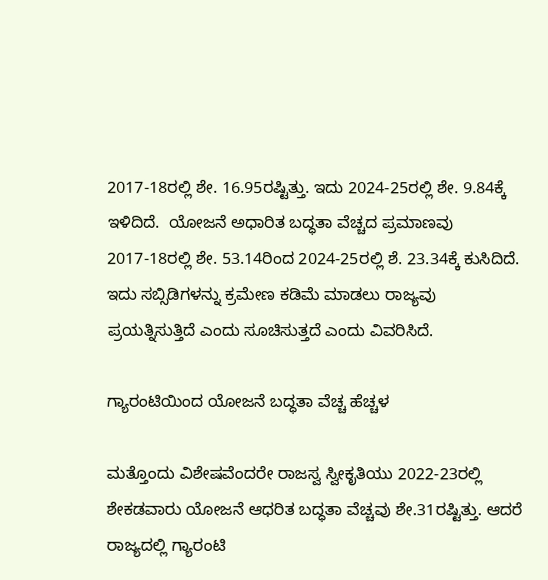2017-18ರಲ್ಲಿ ಶೇ. 16.95ರಷ್ಟಿತ್ತು. ಇದು 2024-25ರಲ್ಲಿ ಶೇ. 9.84ಕ್ಕೆ ಇಳಿದಿದೆ.  ಯೋಜನೆ ಅಧಾರಿತ ಬದ್ಧತಾ ವೆಚ್ಚದ ಪ್ರಮಾಣವು 2017-18ರಲ್ಲಿ ಶೇ. 53.14ರಿಂದ 2024-25ರಲ್ಲಿ ಶೆ. 23.34ಕ್ಕೆ ಕುಸಿದಿದೆ. ಇದು ಸಬ್ಸಿಡಿಗಳನ್ನು ಕ್ರಮೇಣ ಕಡಿಮೆ ಮಾಡಲು ರಾಜ್ಯವು ಪ್ರಯತ್ನಿಸುತ್ತಿದೆ ಎಂದು ಸೂಚಿಸುತ್ತದೆ ಎಂದು ವಿವರಿಸಿದೆ.

ಗ್ಯಾರಂಟಿಯಿಂದ ಯೋಜನೆ ಬದ್ಧತಾ ವೆಚ್ಚ ಹೆಚ್ಚಳ

ಮತ್ತೊಂದು ವಿಶೇಷವೆಂದರೇ ರಾಜಸ್ವ ಸ್ವೀಕೃತಿಯು 2022-23ರಲ್ಲಿ ಶೇಕಡವಾರು ಯೋಜನೆ ಆಧರಿತ ಬದ್ಧತಾ ವೆಚ್ಚವು ಶೇ.31ರಷ್ಟಿತ್ತು. ಆದರೆ ರಾಜ್ಯದಲ್ಲಿ ಗ್ಯಾರಂಟಿ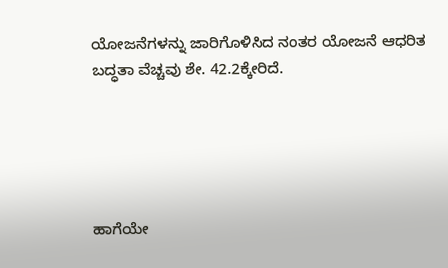ಯೋಜನೆಗಳನ್ನು ಜಾರಿಗೊಳಿಸಿದ ನಂತರ ಯೋಜನೆ ಆಧರಿತ ಬದ್ಧತಾ ವೆಚ್ಚವು ಶೇ. 42.2ಕ್ಕೇರಿದೆ.





ಹಾಗೆಯೇ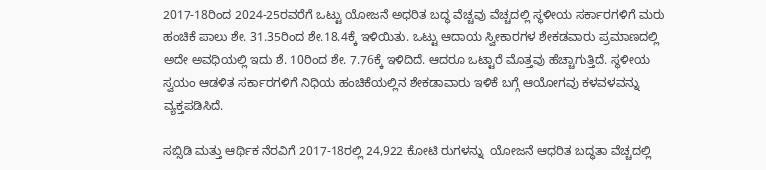2017-18ರಿಂದ 2024-25ರವರೆಗೆ ಒಟ್ಟು ಯೋಜನೆ ಅಧರಿತ ಬದ್ಧ ವೆಚ್ಚವು ವೆಚ್ಚದಲ್ಲಿ ಸ್ಥಳೀಯ ಸರ್ಕಾರಗಳಿಗೆ ಮರು ಹಂಚಿಕೆ ಪಾಲು ಶೇ. 31.35ರಿಂದ ಶೇ.18.4ಕ್ಕೆ ಇಳಿಯಿತು. ಒಟ್ಟು ಆದಾಯ ಸ್ವೀಕಾರಗಳ ಶೇಕಡವಾರು ಪ್ರಮಾಣದಲ್ಲಿ ಅದೇ ಅವಧಿಯಲ್ಲಿ ಇದು ಶೆ. 10ರಿಂದ ಶೇ. 7.76ಕ್ಕೆ ಇಳಿದಿದೆ. ಆದರೂ ಒಟ್ಟಾರೆ ಮೊತ್ತವು ಹೆಚ್ಚಾಗುತ್ತಿದೆ. ಸ್ಥಳೀಯ ಸ್ವಯಂ ಆಡಳಿತ ಸರ್ಕಾರಗಳಿಗೆ ನಿಧಿಯ ಹಂಚಿಕೆಯಲ್ಲಿನ ಶೇಕಡಾವಾರು ಇಳಿಕೆ ಬಗ್ಗೆ ಆಯೋಗವು ಕಳವಳವನ್ನು ವ್ಯಕ್ತಪಡಿಸಿದೆ.

ಸಬ್ಸಿಡಿ ಮತ್ತು ಆರ್ಥಿಕ ನೆರವಿಗೆ 2017-18ರಲ್ಲಿ 24,922 ಕೋಟಿ ರುಗಳನ್ನು  ಯೋಜನೆ ಆಧರಿತ ಬದ್ಧತಾ ವೆಚ್ಚದಲ್ಲಿ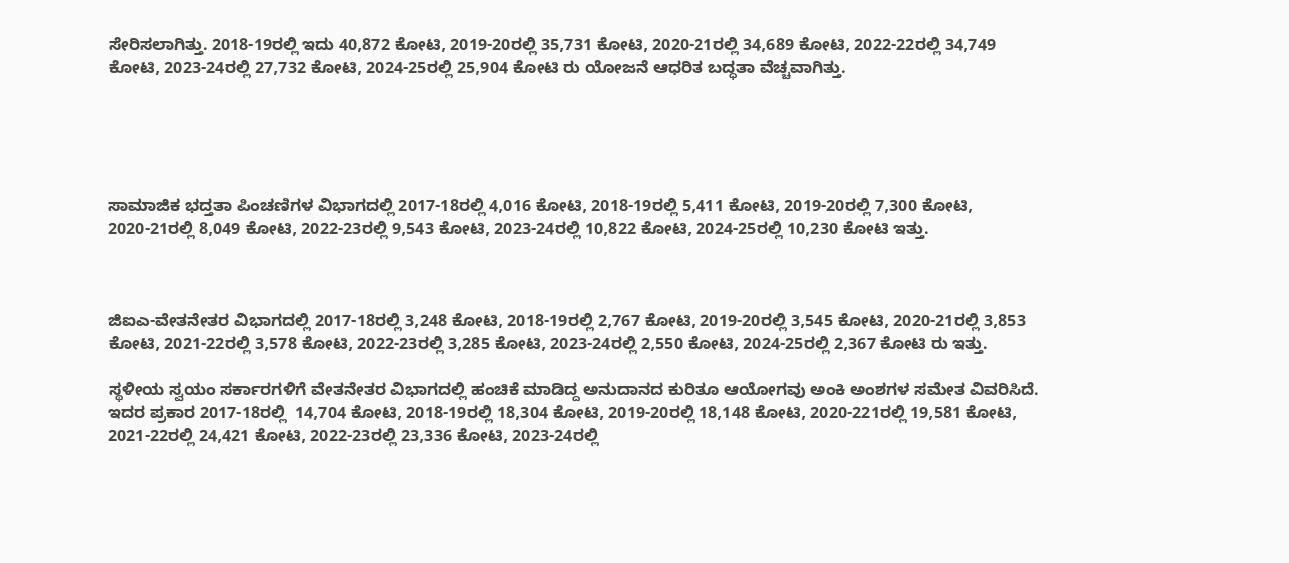ಸೇರಿಸಲಾಗಿತ್ತು. 2018-19ರಲ್ಲಿ ಇದು 40,872 ಕೋಟಿ, 2019-20ರಲ್ಲಿ 35,731 ಕೋಟಿ, 2020-21ರಲ್ಲಿ 34,689 ಕೋಟಿ, 2022-22ರಲ್ಲಿ 34,749 ಕೋಟಿ, 2023-24ರಲ್ಲಿ 27,732 ಕೋಟಿ, 2024-25ರಲ್ಲಿ 25,904 ಕೋಟಿ ರು ಯೋಜನೆ ಆಧರಿತ ಬದ್ಧತಾ ವೆಚ್ಚವಾಗಿತ್ತು.





ಸಾಮಾಜಿಕ ಭದ್ತತಾ ಪಿಂಚಣಿಗಳ ವಿಭಾಗದಲ್ಲಿ 2017-18ರಲ್ಲಿ 4,016 ಕೋಟಿ, 2018-19ರಲ್ಲಿ 5,411 ಕೋಟಿ, 2019-20ರಲ್ಲಿ 7,300 ಕೋಟಿ, 2020-21ರಲ್ಲಿ 8,049 ಕೋಟಿ, 2022-23ರಲ್ಲಿ 9,543 ಕೋಟಿ, 2023-24ರಲ್ಲಿ 10,822 ಕೋಟಿ, 2024-25ರಲ್ಲಿ 10,230 ಕೋಟಿ ಇತ್ತು.



ಜಿಐಎ-ವೇತನೇತರ ವಿಭಾಗದಲ್ಲಿ 2017-18ರಲ್ಲಿ 3,248 ಕೋಟಿ, 2018-19ರಲ್ಲಿ 2,767 ಕೋಟಿ, 2019-20ರಲ್ಲಿ 3,545 ಕೋಟಿ, 2020-21ರಲ್ಲಿ 3,853 ಕೋಟಿ, 2021-22ರಲ್ಲಿ 3,578 ಕೋಟಿ, 2022-23ರಲ್ಲಿ 3,285 ಕೋಟಿ, 2023-24ರಲ್ಲಿ 2,550 ಕೋಟಿ, 2024-25ರಲ್ಲಿ 2,367 ಕೋಟಿ ರು ಇತ್ತು.

ಸ್ಥಳೀಯ ಸ್ವಯಂ ಸರ್ಕಾರಗಳಿಗೆ ವೇತನೇತರ ವಿಭಾಗದಲ್ಲಿ ಹಂಚಿಕೆ ಮಾಡಿದ್ದ ಅನುದಾನದ ಕುರಿತೂ ಆಯೋಗವು ಅಂಕಿ ಅಂಶಗಳ ಸಮೇತ ವಿವರಿಸಿದೆ. ಇದರ ಪ್ರಕಾರ 2017-18ರಲ್ಲಿ  14,704 ಕೋಟಿ, 2018-19ರಲ್ಲಿ 18,304 ಕೋಟಿ, 2019-20ರಲ್ಲಿ 18,148 ಕೋಟಿ, 2020-221ರಲ್ಲಿ 19,581 ಕೋಟಿ, 2021-22ರಲ್ಲಿ 24,421 ಕೋಟಿ, 2022-23ರಲ್ಲಿ 23,336 ಕೋಟಿ, 2023-24ರಲ್ಲಿ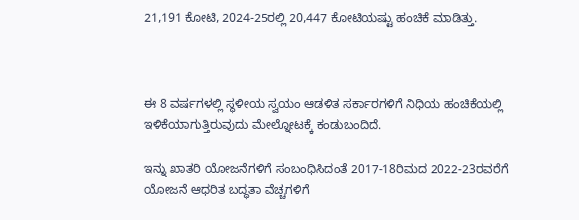21,191 ಕೋಟಿ, 2024-25ರಲ್ಲಿ 20,447 ಕೋಟಿಯಷ್ಟು ಹಂಚಿಕೆ ಮಾಡಿತ್ತು.



ಈ 8 ವರ್ಷಗಳಲ್ಲಿ ಸ್ಥಳೀಯ ಸ್ವಯಂ ಆಡಳಿತ ಸರ್ಕಾರಗಳಿಗೆ ನಿಧಿಯ ಹಂಚಿಕೆಯಲ್ಲಿ ಇಳಿಕೆಯಾಗುತ್ತಿರುವುದು ಮೇಲ್ನೋಟಕ್ಕೆ ಕಂಡುಬಂದಿದೆ.

ಇನ್ನು ಖಾತರಿ ಯೋಜನೆಗಳಿಗೆ ಸಂಬಂಧಿಸಿದಂತೆ 2017-18ರಿಮದ 2022-23ರವರೆಗೆ ಯೋಜನೆ ಆಧರಿತ ಬದ್ಧತಾ ವೆಚ್ಚಗಳಿಗೆ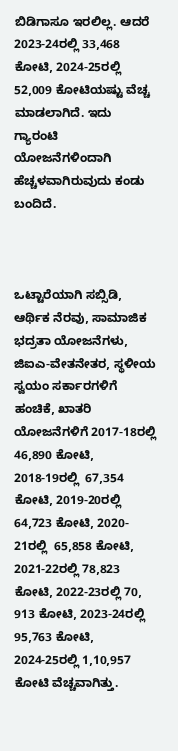ಬಿಡಿಗಾಸೂ ಇರಲಿಲ್ಲ. ಆದರೆ 2023-24ರಲ್ಲಿ 33,468 ಕೋಟಿ, 2024-25ರಲ್ಲಿ 52,009 ಕೋಟಿಯಷ್ಟು ವೆಚ್ಚ ಮಾಡಲಾಗಿದೆ. ಇದು ಗ್ಯಾರಂಟಿ ಯೋಜನೆಗಳಿಂದಾಗಿ ಹೆಚ್ಚಳವಾಗಿರುವುದು ಕಂಡು ಬಂದಿದೆ.



ಒಟ್ಟಾರೆಯಾಗಿ ಸಬ್ಸಿಡಿ, ಆರ್ಥಿಕ ನೆರವು, ಸಾಮಾಜಿಕ ಭದ್ರತಾ ಯೋಜನೆಗಳು, ಜಿಐಎ-ವೇತನೇತರ, ಸ್ಥಳೀಯ ಸ್ವಯಂ ಸರ್ಕಾರಗಳಿಗೆ ಹಂಚಿಕೆ, ಖಾತರಿ ಯೋಜನೆಗಳಿಗೆ 2017-18ರಲ್ಲಿ 46,890 ಕೋಟಿ, 2018-19ರಲ್ಲಿ  67,354 ಕೋಟಿ, 2019-20ರಲ್ಲಿ 64,723 ಕೋಟಿ, 2020- 21ರಲ್ಲಿ  65,858 ಕೋಟಿ, 2021-22ರಲ್ಲಿ 78,823 ಕೋಟಿ, 2022-23ರಲ್ಲಿ 70, 913 ಕೋಟಿ, 2023-24ರಲ್ಲಿ 95,763 ಕೋಟಿ, 2024-25ರಲ್ಲಿ 1,10,957 ಕೋಟಿ ವೆಚ್ಚವಾಗಿತ್ತು.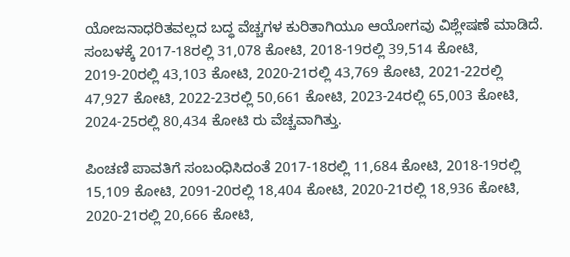ಯೋಜನಾಧರಿತವಲ್ಲದ ಬದ್ಧ ವೆಚ್ಚಗಳ ಕುರಿತಾಗಿಯೂ ಆಯೋಗವು ವಿಶ್ಲೇಷಣೆ ಮಾಡಿದೆ. ಸಂಬಳಕ್ಕೆ 2017-18ರಲ್ಲಿ 31,078 ಕೋಟಿ, 2018-19ರಲ್ಲಿ 39,514 ಕೋಟಿ, 2019-20ರಲ್ಲಿ 43,103 ಕೋಟಿ, 2020-21ರಲ್ಲಿ 43,769 ಕೋಟಿ, 2021-22ರಲ್ಲಿ 47,927 ಕೋಟಿ, 2022-23ರಲ್ಲಿ 50,661 ಕೋಟಿ, 2023-24ರಲ್ಲಿ 65,003 ಕೋಟಿ, 2024-25ರಲ್ಲಿ 80,434 ಕೋಟಿ ರು ವೆಚ್ಚವಾಗಿತ್ತು.

ಪಿಂಚಣಿ ಪಾವತಿಗೆ ಸಂಬಂಧಿಸಿದಂತೆ 2017-18ರಲ್ಲಿ 11,684 ಕೋಟಿ, 2018-19ರಲ್ಲಿ 15,109 ಕೋಟಿ, 2091-20ರಲ್ಲಿ 18,404 ಕೋಟಿ, 2020-21ರಲ್ಲಿ 18,936 ಕೋಟಿ, 2020-21ರಲ್ಲಿ 20,666 ಕೋಟಿ,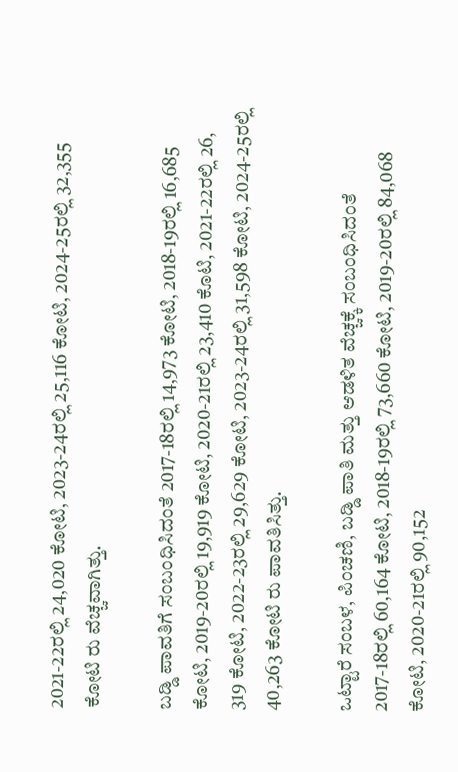2021-22ರಲ್ಲಿ 24,020 ಕೋಟಿ, 2023-24ರಲ್ಲಿ 25,116 ಕೋಟಿ, 2024-25ರಲ್ಲಿ 32,355 ಕೋಟಿ ರು ವೆಚ್ಚವಾಗಿತ್ತು.

ಬಡ್ಡಿ ಪಾವತಿಗೆ ಸಂಬಂಧಿಸಿದಂತೆ 2017-18ರಲ್ಲಿ 14,973 ಕೋಟಿ, 2018-19ರಲ್ಲಿ 16,685 ಕೋಟಿ, 2019-20ರಲ್ಲಿ 19,919 ಕೋಟಿ, 2020-21ರಲ್ಲಿ 23,410 ಕೊಟಿ, 2021-22ರಲ್ಲಿ 26, 319 ಕೋಟಿ, 2022-23ರಲ್ಲಿ 29,629 ಕೋಟಿ, 2023-24ರಲ್ಲಿ 31,598 ಕೋಟಿ, 2024-25ರಲ್ಲಿ 40,263 ಕೋಟಿ ರು ಪಾವತಿಸಿತ್ತು.

ಒಟ್ಟಾರೆ ಸಂಬಳ, ಪಿಂಚಣಿ, ಬಡ್ಡಿ ಪಾತಿ ಮತ್ತು ಆಡಳಿತ ವೆಚ್ಚಕ್ಕೆ ಸಂಬಂಧಿಸಿದಂತೆ 2017-18ರಲ್ಲಿ 60,164 ಕೋಟಿ, 2018-19ರಲ್ಲಿ 73,660 ಕೋಟಿ, 2019-20ರಲ್ಲಿ 84,068 ಕೋಟಿ, 2020-21ರಲ್ಲಿ 90,152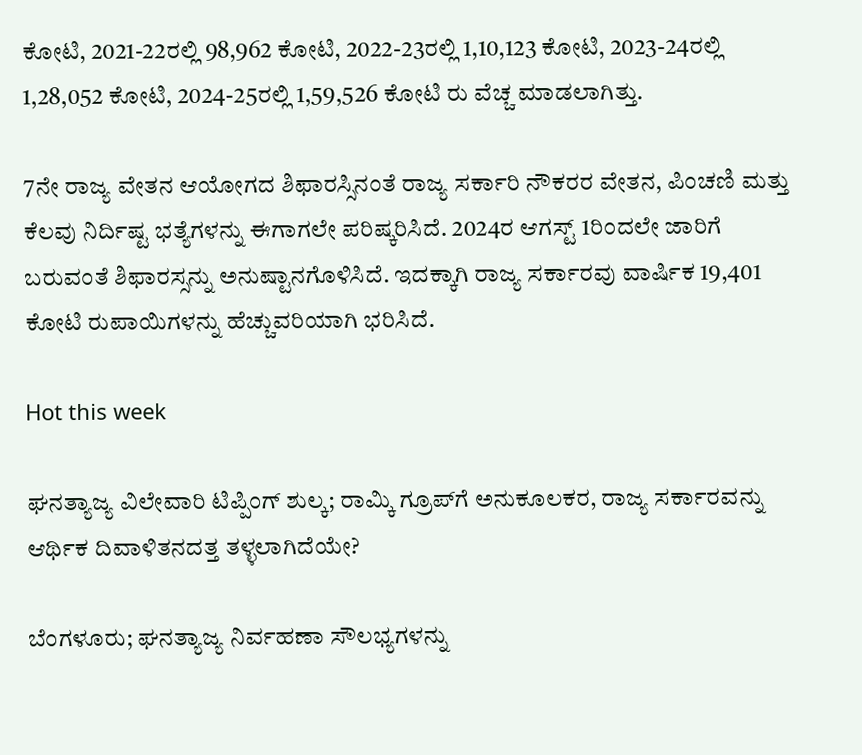ಕೋಟಿ, 2021-22ರಲ್ಲಿ 98,962 ಕೋಟಿ, 2022-23ರಲ್ಲಿ 1,10,123 ಕೋಟಿ, 2023-24ರಲ್ಲಿ 1,28,052 ಕೋಟಿ, 2024-25ರಲ್ಲಿ 1,59,526 ಕೋಟಿ ರು ವೆಚ್ಚ ಮಾಡಲಾಗಿತ್ತು.

7ನೇ ರಾಜ್ಯ ವೇತನ ಆಯೋಗದ ಶಿಫಾರಸ್ಸಿನಂತೆ ರಾಜ್ಯ ಸರ್ಕಾರಿ ನೌಕರರ ವೇತನ, ಪಿಂಚಣಿ ಮತ್ತು ಕೆಲವು ನಿರ್ದಿಷ್ಟ ಭತ್ಯೆಗಳನ್ನು ಈಗಾಗಲೇ ಪರಿಷ್ಕರಿಸಿದೆ. 2024ರ ಆಗಸ್ಟ್‌ 1ರಿಂದಲೇ ಜಾರಿಗೆ ಬರುವಂತೆ ಶಿಫಾರಸ್ಸನ್ನು ಅನುಷ್ಟಾನಗೊಳಿಸಿದೆ. ಇದಕ್ಕಾಗಿ ರಾಜ್ಯ ಸರ್ಕಾರವು ವಾರ್ಷಿಕ 19,401 ಕೋಟಿ ರುಪಾಯಿಗಳನ್ನು ಹೆಚ್ಚುವರಿಯಾಗಿ ಭರಿಸಿದೆ.

Hot this week

ಘನತ್ಯಾಜ್ಯ ವಿಲೇವಾರಿ ಟಿಪ್ಪಿಂಗ್ ಶುಲ್ಕ; ರಾಮ್ಕಿ ಗ್ರೂಪ್‌ಗೆ ಅನುಕೂಲಕರ, ರಾಜ್ಯ ಸರ್ಕಾರವನ್ನು ಆರ್ಥಿಕ ದಿವಾಳಿತನದತ್ತ ತಳ್ಳಲಾಗಿದೆಯೇ?

ಬೆಂಗಳೂರು; ಘನತ್ಯಾಜ್ಯ ನಿರ್ವಹಣಾ ಸೌಲಭ್ಯಗಳನ್ನು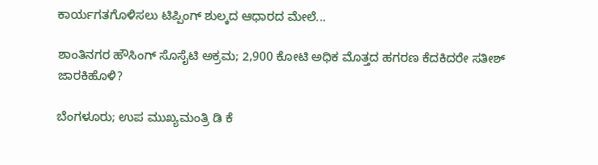ಕಾರ್ಯಗತಗೊಳಿಸಲು ಟಿಪ್ಪಿಂಗ್ ಶುಲ್ಕದ ಆಧಾರದ ಮೇಲೆ...

ಶಾಂತಿನಗರ ಹೌಸಿಂಗ್‌ ಸೊಸೈಟಿ ಅಕ್ರಮ; 2,900 ಕೋಟಿ ಅಧಿಕ ಮೊತ್ತದ ಹಗರಣ ಕೆದಕಿದರೇ ಸತೀಶ್ ಜಾರಕಿಹೊಳಿ?

ಬೆಂಗಳೂರು; ಉಪ ಮುಖ್ಯಮಂತ್ರಿ ಡಿ ಕೆ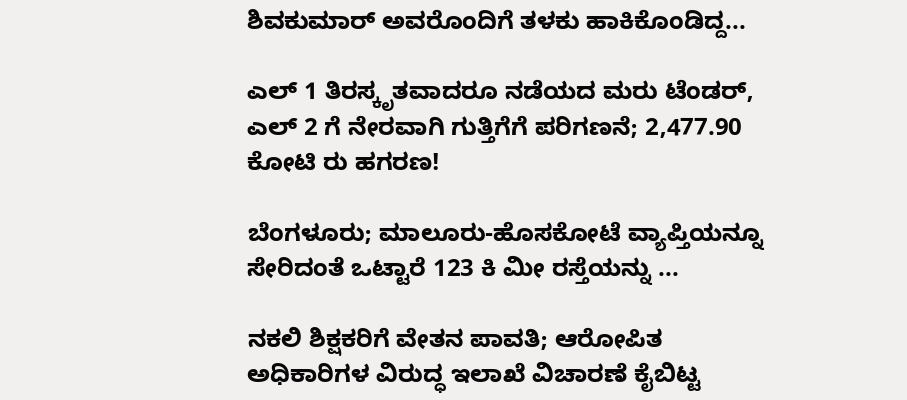ಶಿವಕುಮಾರ್‍‌ ಅವರೊಂದಿಗೆ ತಳಕು ಹಾಕಿಕೊಂಡಿದ್ದ...

ಎಲ್‌ 1 ತಿರಸ್ಕೃತವಾದರೂ ನಡೆಯದ ಮರು ಟೆಂಡರ್, ಎಲ್ 2 ಗೆ ನೇರವಾಗಿ ಗುತ್ತಿಗೆಗೆ ಪರಿಗಣನೆ; 2,477.90 ಕೋಟಿ ರು ಹಗರಣ!

ಬೆಂಗಳೂರು; ಮಾಲೂರು-ಹೊಸಕೋಟೆ ವ್ಯಾಪ್ತಿಯನ್ನೂ ಸೇರಿದಂತೆ ಒಟ್ಟಾರೆ 123 ಕಿ ಮೀ ರಸ್ತೆಯನ್ನು ...

ನಕಲಿ ಶಿಕ್ಷಕರಿಗೆ ವೇತನ ಪಾವತಿ; ಆರೋಪಿತ ಅಧಿಕಾರಿಗಳ ವಿರುದ್ಧ ಇಲಾಖೆ ವಿಚಾರಣೆ ಕೈಬಿಟ್ಟ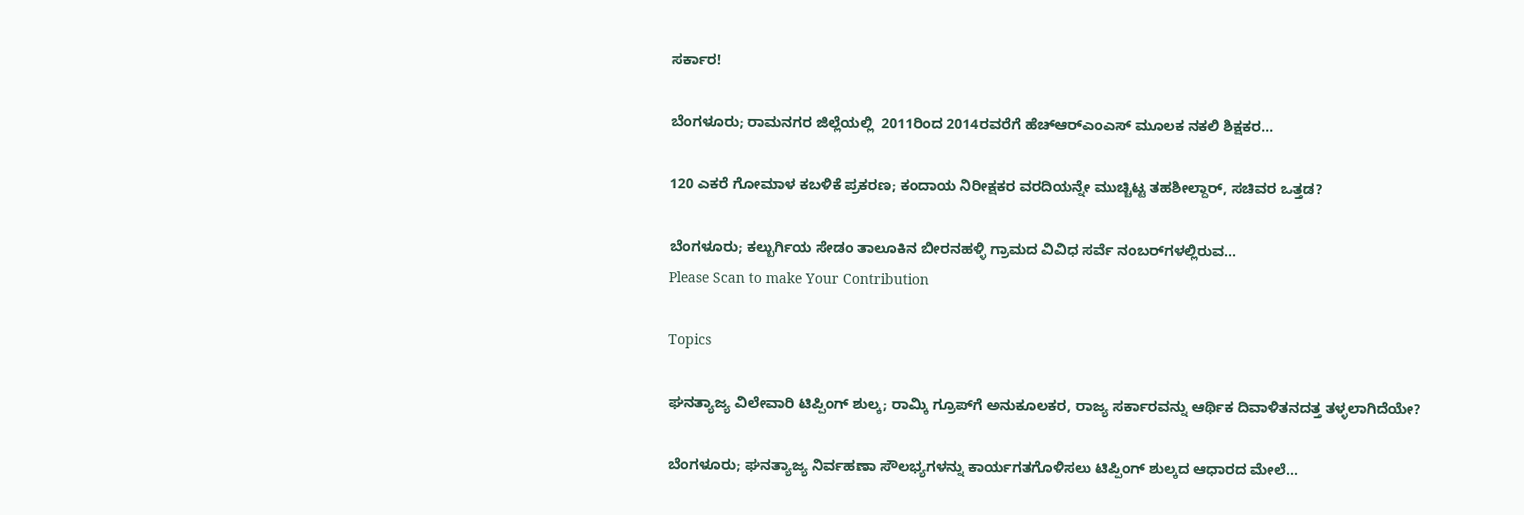ಸರ್ಕಾರ!

ಬೆಂಗಳೂರು; ರಾಮನಗರ ಜಿಲ್ಲೆಯಲ್ಲಿ  2011ರಿಂದ 2014ರವರೆಗೆ ಹೆಚ್‌ಆರ್‍ಎಂಎಸ್‌ ಮೂಲಕ ನಕಲಿ ಶಿಕ್ಷಕರ...

120 ಎಕರೆ ಗೋಮಾಳ ಕಬಳಿಕೆ ಪ್ರಕರಣ; ಕಂದಾಯ ನಿರೀಕ್ಷಕರ ವರದಿಯನ್ನೇ ಮುಚ್ಚಿಟ್ಟ ತಹಶೀಲ್ದಾರ್, ಸಚಿವರ ಒತ್ತಡ?

ಬೆಂಗಳೂರು; ಕಲ್ಬುರ್ಗಿಯ ಸೇಡಂ ತಾಲೂಕಿನ ಬೀರನಹಳ್ಳಿ ಗ್ರಾಮದ ವಿವಿಧ ಸರ್ವೆ ನಂಬರ್‍‌ಗಳಲ್ಲಿರುವ...
Please Scan to make Your Contribution

Topics

ಘನತ್ಯಾಜ್ಯ ವಿಲೇವಾರಿ ಟಿಪ್ಪಿಂಗ್ ಶುಲ್ಕ; ರಾಮ್ಕಿ ಗ್ರೂಪ್‌ಗೆ ಅನುಕೂಲಕರ, ರಾಜ್ಯ ಸರ್ಕಾರವನ್ನು ಆರ್ಥಿಕ ದಿವಾಳಿತನದತ್ತ ತಳ್ಳಲಾಗಿದೆಯೇ?

ಬೆಂಗಳೂರು; ಘನತ್ಯಾಜ್ಯ ನಿರ್ವಹಣಾ ಸೌಲಭ್ಯಗಳನ್ನು ಕಾರ್ಯಗತಗೊಳಿಸಲು ಟಿಪ್ಪಿಂಗ್ ಶುಲ್ಕದ ಆಧಾರದ ಮೇಲೆ...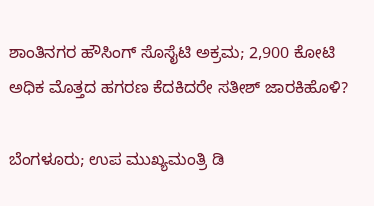ಶಾಂತಿನಗರ ಹೌಸಿಂಗ್‌ ಸೊಸೈಟಿ ಅಕ್ರಮ; 2,900 ಕೋಟಿ ಅಧಿಕ ಮೊತ್ತದ ಹಗರಣ ಕೆದಕಿದರೇ ಸತೀಶ್ ಜಾರಕಿಹೊಳಿ?

ಬೆಂಗಳೂರು; ಉಪ ಮುಖ್ಯಮಂತ್ರಿ ಡಿ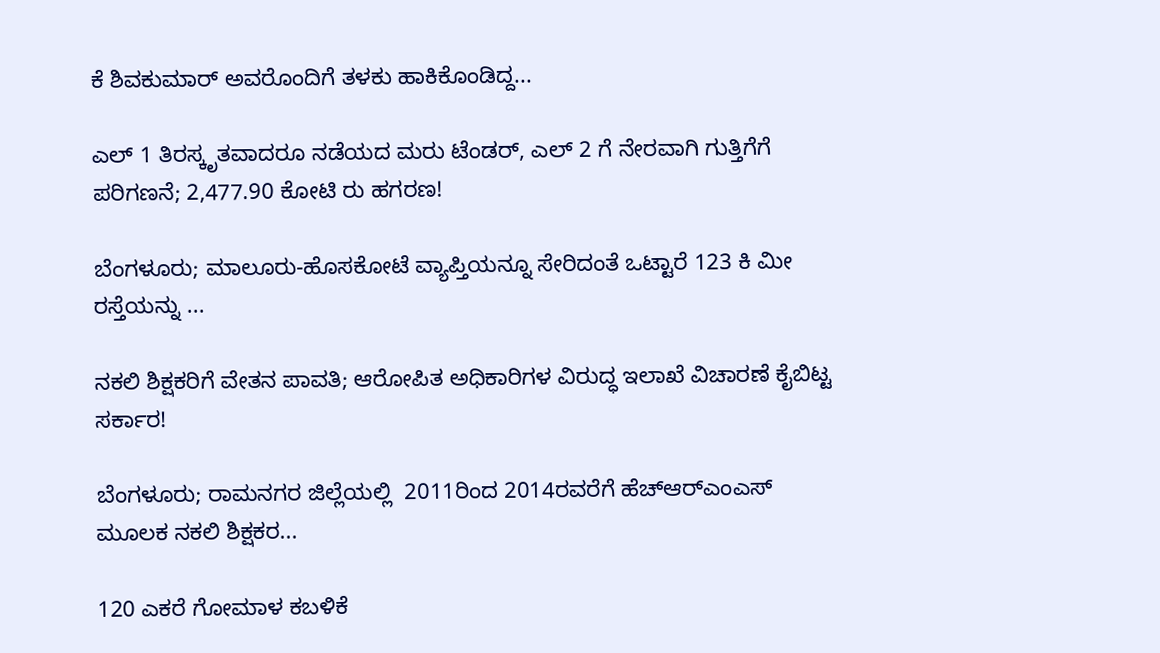ಕೆ ಶಿವಕುಮಾರ್‍‌ ಅವರೊಂದಿಗೆ ತಳಕು ಹಾಕಿಕೊಂಡಿದ್ದ...

ಎಲ್‌ 1 ತಿರಸ್ಕೃತವಾದರೂ ನಡೆಯದ ಮರು ಟೆಂಡರ್, ಎಲ್ 2 ಗೆ ನೇರವಾಗಿ ಗುತ್ತಿಗೆಗೆ ಪರಿಗಣನೆ; 2,477.90 ಕೋಟಿ ರು ಹಗರಣ!

ಬೆಂಗಳೂರು; ಮಾಲೂರು-ಹೊಸಕೋಟೆ ವ್ಯಾಪ್ತಿಯನ್ನೂ ಸೇರಿದಂತೆ ಒಟ್ಟಾರೆ 123 ಕಿ ಮೀ ರಸ್ತೆಯನ್ನು ...

ನಕಲಿ ಶಿಕ್ಷಕರಿಗೆ ವೇತನ ಪಾವತಿ; ಆರೋಪಿತ ಅಧಿಕಾರಿಗಳ ವಿರುದ್ಧ ಇಲಾಖೆ ವಿಚಾರಣೆ ಕೈಬಿಟ್ಟ ಸರ್ಕಾರ!

ಬೆಂಗಳೂರು; ರಾಮನಗರ ಜಿಲ್ಲೆಯಲ್ಲಿ  2011ರಿಂದ 2014ರವರೆಗೆ ಹೆಚ್‌ಆರ್‍ಎಂಎಸ್‌ ಮೂಲಕ ನಕಲಿ ಶಿಕ್ಷಕರ...

120 ಎಕರೆ ಗೋಮಾಳ ಕಬಳಿಕೆ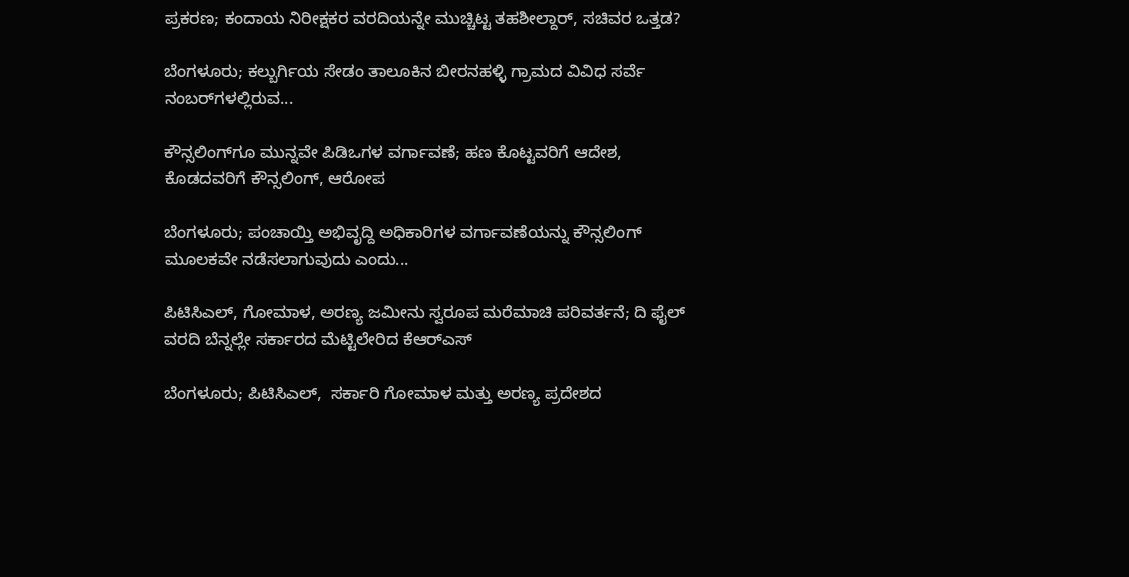ಪ್ರಕರಣ; ಕಂದಾಯ ನಿರೀಕ್ಷಕರ ವರದಿಯನ್ನೇ ಮುಚ್ಚಿಟ್ಟ ತಹಶೀಲ್ದಾರ್, ಸಚಿವರ ಒತ್ತಡ?

ಬೆಂಗಳೂರು; ಕಲ್ಬುರ್ಗಿಯ ಸೇಡಂ ತಾಲೂಕಿನ ಬೀರನಹಳ್ಳಿ ಗ್ರಾಮದ ವಿವಿಧ ಸರ್ವೆ ನಂಬರ್‍‌ಗಳಲ್ಲಿರುವ...

ಕೌನ್ಸಲಿಂಗ್‌ಗೂ ಮುನ್ನವೇ ಪಿಡಿಒಗಳ ವರ್ಗಾವಣೆ; ಹಣ ಕೊಟ್ಟವರಿಗೆ ಆದೇಶ, ಕೊಡದವರಿಗೆ ಕೌನ್ಸಲಿಂಗ್, ಆರೋಪ

ಬೆಂಗಳೂರು; ಪಂಚಾಯ್ತಿ ಅಭಿವೃದ್ದಿ ಅಧಿಕಾರಿಗಳ ವರ್ಗಾವಣೆಯನ್ನು ಕೌನ್ಸಲಿಂಗ್‌ ಮೂಲಕವೇ ನಡೆಸಲಾಗುವುದು ಎಂದು...

ಪಿಟಿಸಿಎಲ್, ಗೋಮಾಳ, ಅರಣ್ಯ ಜಮೀನು ಸ್ವರೂಪ ಮರೆಮಾಚಿ ಪರಿವರ್ತನೆ; ದಿ ಫೈಲ್ ವರದಿ ಬೆನ್ನಲ್ಲೇ ಸರ್ಕಾರದ ಮೆಟ್ಟಿಲೇರಿದ ಕೆಆರ್‍‌ಎಸ್‌

ಬೆಂಗಳೂರು; ಪಿಟಿಸಿಎಲ್,  ಸರ್ಕಾರಿ ಗೋಮಾಳ ಮತ್ತು ಅರಣ್ಯ ಪ್ರದೇಶದ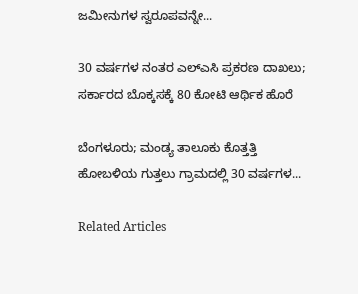ಜಮೀನುಗಳ ಸ್ವರೂಪವನ್ನೇ...

30 ವರ್ಷಗಳ ನಂತರ ಎಲ್‌ಎಸಿ ಪ್ರಕರಣ ದಾಖಲು; ಸರ್ಕಾರದ ಬೊಕ್ಕಸಕ್ಕೆ 80 ಕೋಟಿ ಆರ್ಥಿಕ ಹೊರೆ

ಬೆಂಗಳೂರು; ಮಂಡ್ಯ ತಾಲೂಕು ಕೊತ್ತತ್ತಿ ಹೋಬಳಿಯ ಗುತ್ತಲು ಗ್ರಾಮದಲ್ಲಿ 30 ವರ್ಷಗಳ...

Related Articles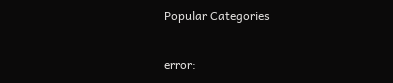Popular Categories

error: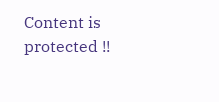Content is protected !!